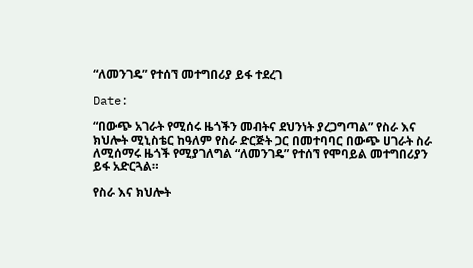“ለመንገዴ” የተሰኘ መተግበሪያ ይፋ ተደረገ

Date:

“በውጭ አገራት የሚሰሩ ዜጎችን መብትና ደህንነት ያረጋግጣል” የስራ እና ክህሎት ሚኒስቴር ከዓለም የስራ ድርጅት ጋር በመተባባር በውጭ ሀገራት ስራ ለሚሰማሩ ዜጎች የሚያገለግል “ለመንገዴ” የተሰኘ የሞባይል መተግበሪያን ይፋ አድርጓል።

የስራ እና ክህሎት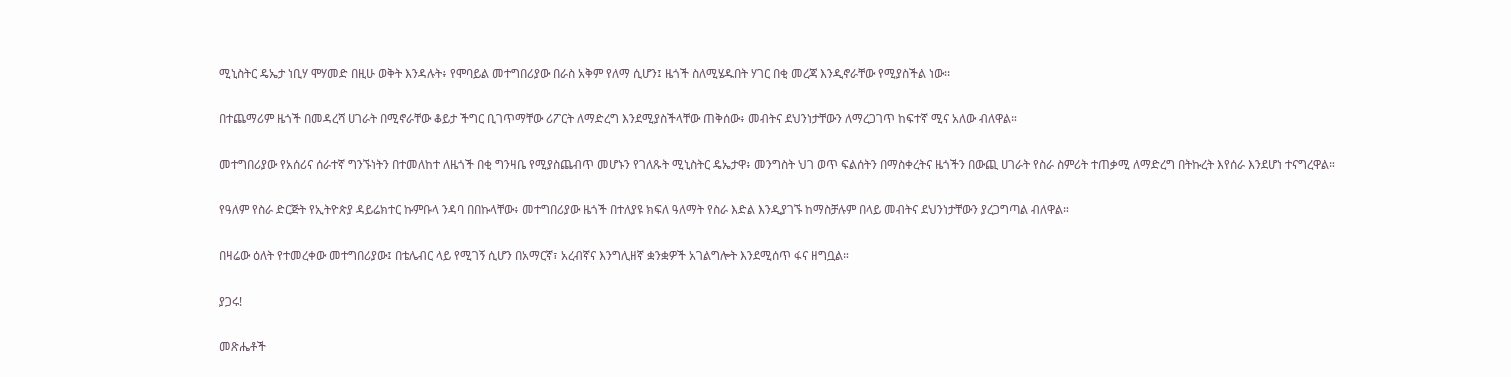ሚኒስትር ዴኤታ ነቢሃ ሞሃመድ በዚሁ ወቅት እንዳሉት፥ የሞባይል መተግበሪያው በራስ አቅም የለማ ሲሆን፤ ዜጎች ስለሚሄዱበት ሃገር በቂ መረጃ እንዲኖራቸው የሚያስችል ነው፡፡

በተጨማሪም ዜጎች በመዳረሻ ሀገራት በሚኖራቸው ቆይታ ችግር ቢገጥማቸው ሪፖርት ለማድረግ እንደሚያስችላቸው ጠቅሰው፥ መብትና ደህንነታቸውን ለማረጋገጥ ከፍተኛ ሚና አለው ብለዋል።

መተግበሪያው የአሰሪና ሰራተኛ ግንኙነትን በተመለከተ ለዜጎች በቂ ግንዛቤ የሚያስጨብጥ መሆኑን የገለጹት ሚኒስትር ዴኤታዋ፥ መንግስት ህገ ወጥ ፍልሰትን በማስቀረትና ዜጎችን በውጪ ሀገራት የስራ ስምሪት ተጠቃሚ ለማድረግ በትኩረት እየሰራ እንደሆነ ተናግረዋል።

የዓለም የስራ ድርጅት የኢትዮጵያ ዳይሬክተር ኩምቡላ ንዳባ በበኩላቸው፥ መተግበሪያው ዜጎች በተለያዩ ክፍለ ዓለማት የስራ እድል እንዲያገኙ ከማስቻሉም በላይ መብትና ደህንነታቸውን ያረጋግጣል ብለዋል።

በዛሬው ዕለት የተመረቀው መተግበሪያው፤ በቴሌብር ላይ የሚገኝ ሲሆን በአማርኛ፣ አረብኛና እንግሊዘኛ ቋንቋዎች አገልግሎት እንደሚሰጥ ፋና ዘግቧል።

ያጋሩ!

መጽሔቶች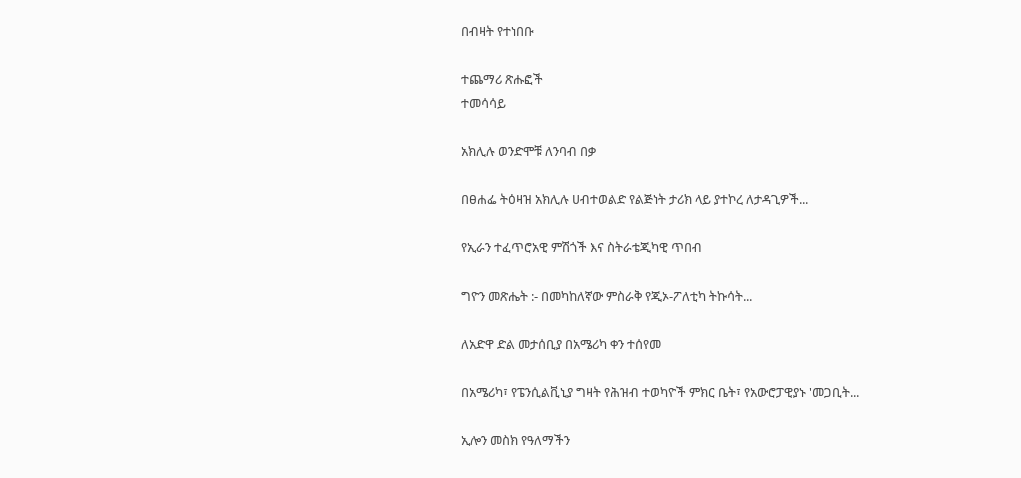በብዛት የተነበቡ

ተጨማሪ ጽሑፎች
ተመሳሳይ

አክሊሉ ወንድሞቹ ለንባብ በቃ

በፀሐፌ ትዕዛዝ አክሊሉ ሀብተወልድ የልጅነት ታሪክ ላይ ያተኮረ ለታዳጊዎች...

የኢራን ተፈጥሮአዊ ምሽጎች እና ስትራቴጂካዊ ጥበብ

ግዮን መጽሔት :- በመካከለኛው ምስራቅ የጂኦ-ፖለቲካ ትኩሳት...

ለአድዋ ድል መታሰቢያ በአሜሪካ ቀን ተሰየመ

በአሜሪካ፣ የፔንሲልቪኒያ ግዛት የሕዝብ ተወካዮች ምክር ቤት፣ የአውሮፓዊያኑ 'መጋቢት...

ኢሎን መስክ የዓለማችን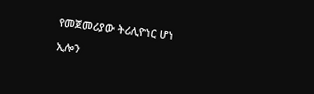የመጀመሪያው ትሪሊዮነር ሆነ

ኢሎን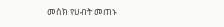መስክ የሀብት መጠኑ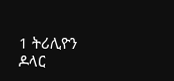1 ትሪሊዮን ዶላር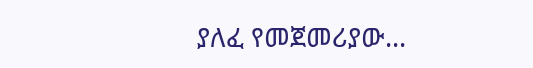ያለፈ የመጀመሪያው...